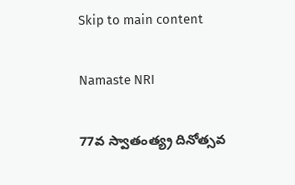Skip to main content

Namaste NRI

77వ స్వాతంత్య్ర దినోత్స‌వ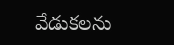వేడుక‌ల‌ను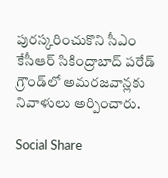పుర‌స్క‌రించుకొని సీఎం కేసీఆర్ సికింద్రాబాద్ పరేడ్ గ్రౌండ్‌లో అమరజవాన్లకు నివాళులు అర్పించారు.

Social Share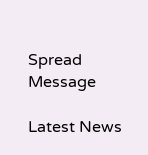Spread Message

Latest News